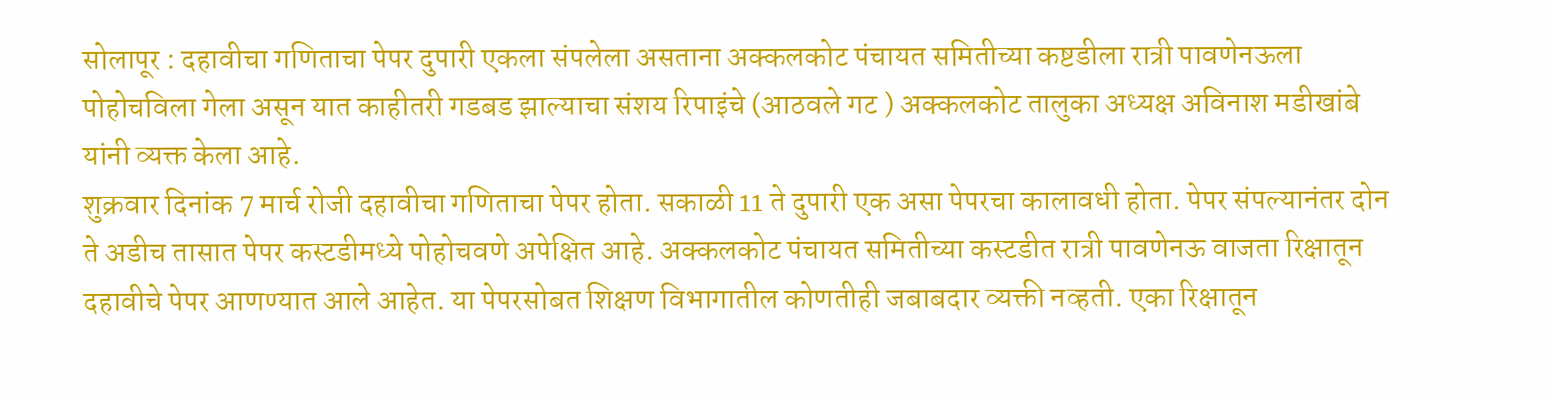सोलापूर : दहावीचा गणिताचा पेपर दुपारी एकला संपलेला असताना अक्कलकोट पंचायत समितीच्या कष्टडीला रात्री पावणेनऊला पोहोचविला गेला असून यात काहीतरी गडबड झाल्याचा संशय रिपाइंचे (आठवले गट ) अक्कलकोट तालुका अध्यक्ष अविनाश मडीखांबे यांनी व्यक्त केला आहे.
शुक्रवार दिनांक 7 मार्च रोजी दहावीचा गणिताचा पेपर होता. सकाळी 11 ते दुपारी एक असा पेपरचा कालावधी होता. पेपर संपल्यानंतर दोन ते अडीच तासात पेपर कस्टडीमध्ये पोहोचवणे अपेक्षित आहे. अक्कलकोट पंचायत समितीच्या कस्टडीत रात्री पावणेनऊ वाजता रिक्षातून दहावीचे पेपर आणण्यात आले आहेत. या पेपरसोबत शिक्षण विभागातील कोणतीही जबाबदार व्यक्ती नव्हती. एका रिक्षातून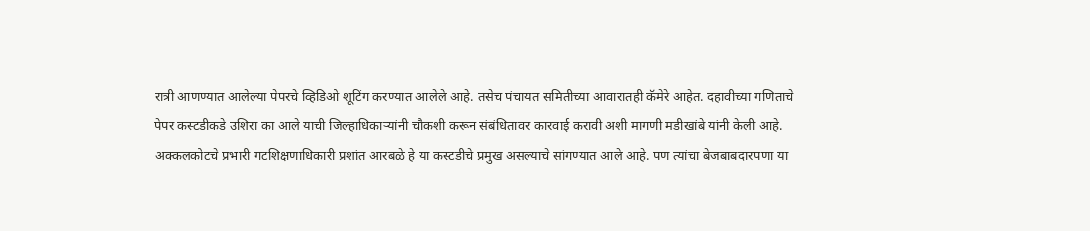रात्री आणण्यात आलेल्या पेपरचे व्हिडिओ शूटिंग करण्यात आलेले आहे. तसेच पंचायत समितीच्या आवारातही कॅमेरे आहेत. दहावीच्या गणिताचे पेपर कस्टडीकडे उशिरा का आले याची जिल्हाधिकाऱ्यांनी चौकशी करून संबंधितावर कारवाई करावी अशी मागणी मडीखांबे यांनी केली आहे. अक्कलकोटचे प्रभारी गटशिक्षणाधिकारी प्रशांत आरबळे हे या कस्टडीचे प्रमुख असल्याचे सांगण्यात आले आहे. पण त्यांचा बेजबाबदारपणा या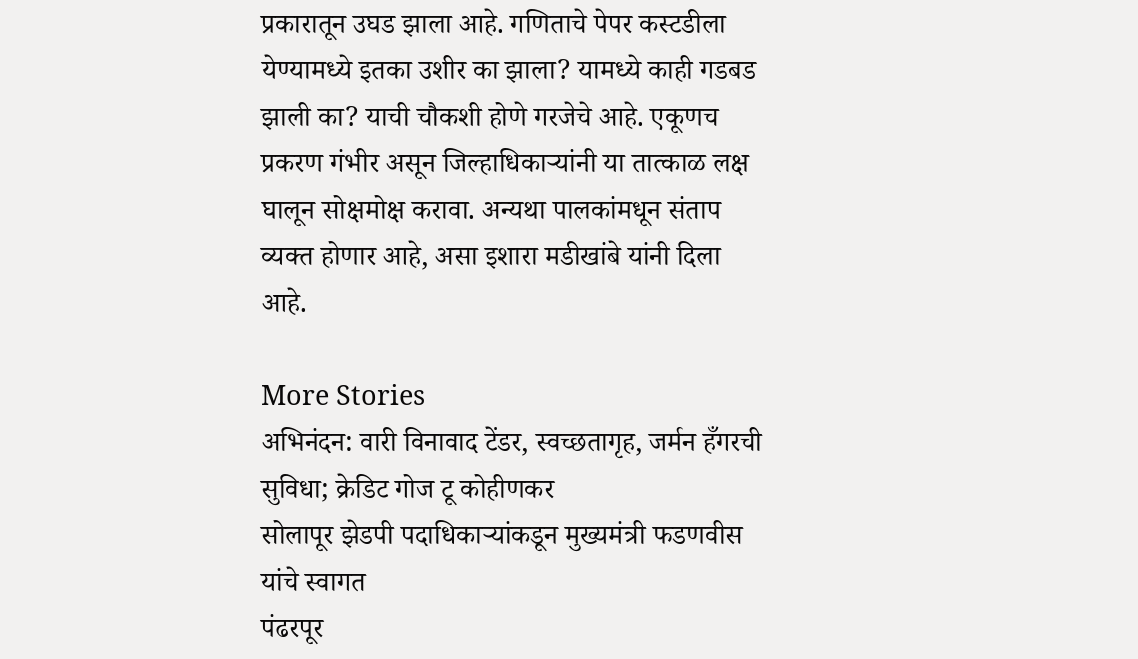प्रकारातून उघड झाला आहे. गणिताचे पेपर कस्टडीला येण्यामध्ये इतका उशीर का झाला? यामध्ये काही गडबड झाली का? याची चौकशी होणे गरजेचे आहे. एकूणच प्रकरण गंभीर असून जिल्हाधिकाऱ्यांनी या तात्काळ लक्ष घालून सोक्षमोक्ष करावा. अन्यथा पालकांमधून संताप व्यक्त होणार आहे, असा इशारा मडीखांबे यांनी दिला आहे.

More Stories
अभिनंदन: वारी विनावाद टेंडर, स्वच्छतागृह, जर्मन हँगरची सुविधा; क्रेडिट गोज टू कोहीणकर
सोलापूर झेडपी पदाधिकाऱ्यांकडून मुख्यमंत्री फडणवीस यांचे स्वागत
पंढरपूर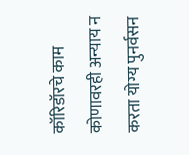कॉरिडॉरचे काम कोणावरही अन्याय न करता योग्य पुनर्वसन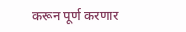करून पूर्ण करणार